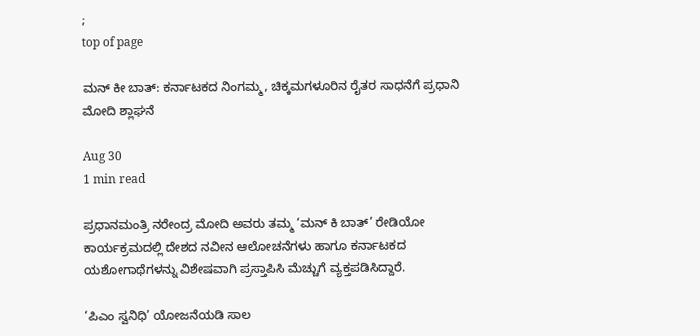;
top of page

ಮನ್ ಕೀ ಬಾತ್: ಕರ್ನಾಟಕದ ನಿಂಗಮ್ಮ, ಚಿಕ್ಕಮಗಳೂರಿನ ರೈತರ ಸಾಧನೆಗೆ ಪ್ರಧಾನಿ ಮೋದಿ ಶ್ಲಾಘನೆ

Aug 30
1 min read

ಪ್ರಧಾನಮಂತ್ರಿ ನರೇಂದ್ರ ಮೋದಿ ಅವರು ತಮ್ಮ ‘ಮನ್ ಕಿ ಬಾತ್’ ರೇಡಿಯೋ ಕಾರ್ಯಕ್ರಮದಲ್ಲಿ ದೇಶದ ನವೀನ ಆಲೋಚನೆಗಳು ಹಾಗೂ ಕರ್ನಾಟಕದ ಯಶೋಗಾಥೆಗಳನ್ನು ವಿಶೇಷವಾಗಿ ಪ್ರಸ್ತಾಪಿಸಿ ಮೆಚ್ಚುಗೆ ವ್ಯಕ್ತಪಡಿಸಿದ್ದಾರೆ.

‘ಪಿಎಂ ಸ್ವನಿಧಿ’ ಯೋಜನೆಯಡಿ ಸಾಲ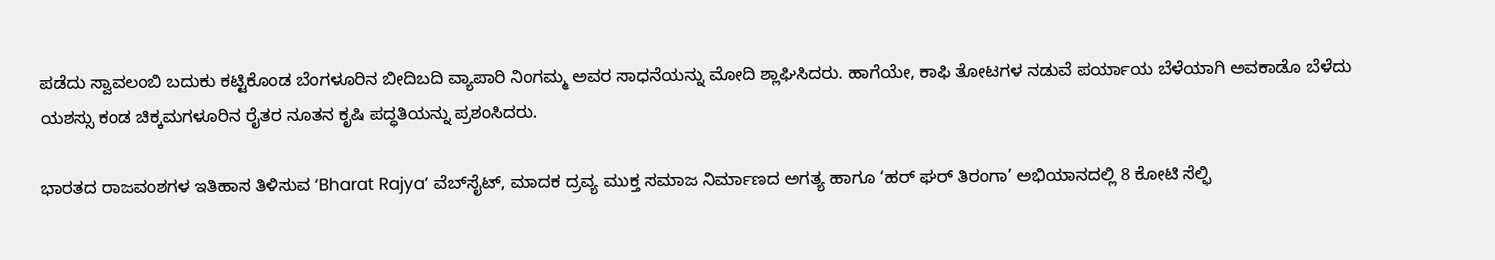ಪಡೆದು ಸ್ವಾವಲಂಬಿ ಬದುಕು ಕಟ್ಟಿಕೊಂಡ ಬೆಂಗಳೂರಿನ ಬೀದಿಬದಿ ವ್ಯಾಪಾರಿ ನಿಂಗಮ್ಮ ಅವರ ಸಾಧನೆಯನ್ನು ಮೋದಿ ಶ್ಲಾಘಿಸಿದರು. ಹಾಗೆಯೇ, ಕಾಫಿ ತೋಟಗಳ ನಡುವೆ ಪರ್ಯಾಯ ಬೆಳೆಯಾಗಿ ಅವಕಾಡೊ ಬೆಳೆದು ಯಶಸ್ಸು ಕಂಡ ಚಿಕ್ಕಮಗಳೂರಿನ ರೈತರ ನೂತನ ಕೃಷಿ ಪದ್ಧತಿಯನ್ನು ಪ್ರಶಂಸಿದರು.

ಭಾರತದ ರಾಜವಂಶಗಳ ಇತಿಹಾಸ ತಿಳಿಸುವ ‘Bharat Rajya’ ವೆಬ್‌ಸೈಟ್, ಮಾದಕ ದ್ರವ್ಯ ಮುಕ್ತ ಸಮಾಜ ನಿರ್ಮಾಣದ ಅಗತ್ಯ ಹಾಗೂ ‘ಹರ್ ಘರ್ ತಿರಂಗಾ’ ಅಭಿಯಾನದಲ್ಲಿ 8 ಕೋಟಿ ಸೆಲ್ಫಿ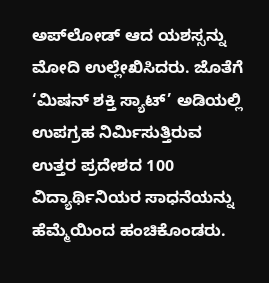ಅಪ್‌ಲೋಡ್ ಆದ ಯಶಸ್ಸನ್ನು ಮೋದಿ ಉಲ್ಲೇಖಿಸಿದರು. ಜೊತೆಗೆ ‘ಮಿಷನ್ ಶಕ್ತಿ ಸ್ಯಾಟ್’ ಅಡಿಯಲ್ಲಿ ಉಪಗ್ರಹ ನಿರ್ಮಿಸುತ್ತಿರುವ ಉತ್ತರ ಪ್ರದೇಶದ 100 ವಿದ್ಯಾರ್ಥಿನಿಯರ ಸಾಧನೆಯನ್ನು ಹೆಮ್ಮೆಯಿಂದ ಹಂಚಿಕೊಂಡರು.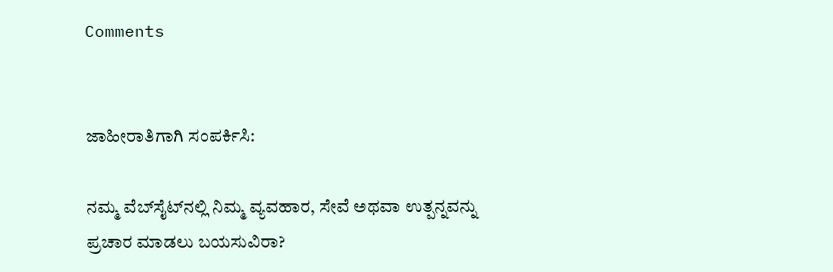Comments


ಜಾಹೀರಾತಿಗಾಗಿ ಸಂಪರ್ಕಿಸಿ:

ನಮ್ಮ ವೆಬ್‌ಸೈಟ್‌ನಲ್ಲಿ ನಿಮ್ಮ ವ್ಯವಹಾರ, ಸೇವೆ ಅಥವಾ ಉತ್ಪನ್ನವನ್ನು ಪ್ರಚಾರ ಮಾಡಲು ಬಯಸುವಿರಾ?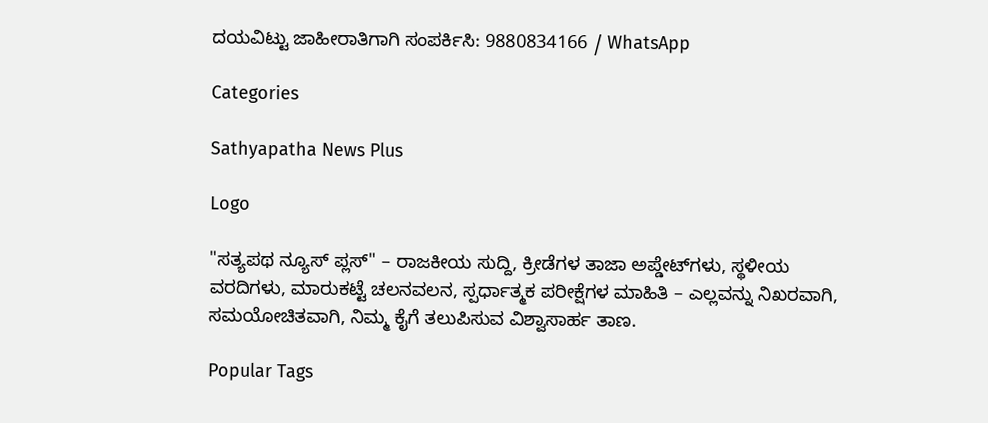ದಯವಿಟ್ಟು ಜಾಹೀರಾತಿಗಾಗಿ ಸಂಪರ್ಕಿಸಿ: 9880834166 / WhatsApp

Categories

Sathyapatha News Plus

Logo

"ಸತ್ಯಪಥ ನ್ಯೂಸ್ ಪ್ಲಸ್" – ರಾಜಕೀಯ ಸುದ್ದಿ, ಕ್ರೀಡೆಗಳ ತಾಜಾ ಅಪ್ಡೇಟ್‌ಗಳು, ಸ್ಥಳೀಯ ವರದಿಗಳು, ಮಾರುಕಟ್ಟೆ ಚಲನವಲನ, ಸ್ಪರ್ಧಾತ್ಮಕ ಪರೀಕ್ಷೆಗಳ ಮಾಹಿತಿ – ಎಲ್ಲವನ್ನು ನಿಖರವಾಗಿ, ಸಮಯೋಚಿತವಾಗಿ, ನಿಮ್ಮ ಕೈಗೆ ತಲುಪಿಸುವ ವಿಶ್ವಾಸಾರ್ಹ ತಾಣ.

Popular Tags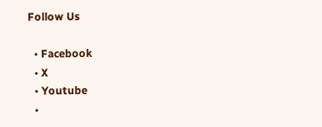Follow Us

  • Facebook
  • X
  • Youtube
  •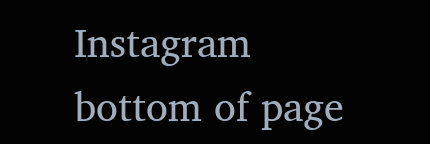Instagram
bottom of page